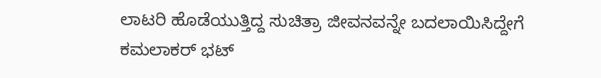ಲಾಟರಿ ಹೊಡೆಯುತ್ತಿದ್ದ ಸುಚಿತ್ರಾ ಜೀವನವನ್ನೇ ಬದಲಾಯಿಸಿದ್ದೇಗೆ ಕಮಲಾಕರ್ ಭಟ್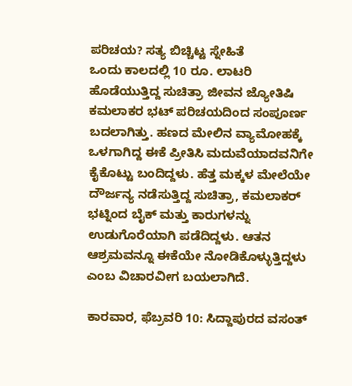ಪರಿಚಯ? ಸತ್ಯ ಬಿಚ್ಚಿಟ್ಟ ಸ್ನೇಹಿತೆ
ಒಂದು ಕಾಲದಲ್ಲಿ 10 ರೂ. ಲಾಟರಿ ಹೊಡೆಯುತ್ತಿದ್ದ ಸುಚಿತ್ರಾ ಜೀವನ ಜ್ಯೋತಿಷಿ ಕಮಲಾಕರ ಭಟ್ ಪರಿಚಯದಿಂದ ಸಂಪೂರ್ಣ ಬದಲಾಗಿತ್ತು. ಹಣದ ಮೇಲಿನ ವ್ಯಾಮೋಹಕ್ಕೆ ಒಳಗಾಗಿದ್ದ ಈಕೆ ಪ್ರೀತಿಸಿ ಮದುವೆಯಾದವನಿಗೇ ಕೈಕೊಟ್ಟು ಬಂದಿದ್ದಳು. ಹೆತ್ತ ಮಕ್ಕಳ ಮೇಲೆಯೇ ದೌರ್ಜನ್ಯ ನಡೆಸುತ್ತಿದ್ದ ಸುಚಿತ್ರಾ, ಕಮಲಾಕರ್ ಭಟ್ನಿಂದ ಬೈಕ್ ಮತ್ತು ಕಾರುಗಳನ್ನು ಉಡುಗೊರೆಯಾಗಿ ಪಡೆದಿದ್ದಳು. ಆತನ ಆಶ್ರಮವನ್ನೂ ಈಕೆಯೇ ನೋಡಿಕೊಳ್ಳುತ್ತಿದ್ದಳು ಎಂಬ ವಿಚಾರವೀಗ ಬಯಲಾಗಿದೆ.

ಕಾರವಾರ, ಫೆಬ್ರವರಿ 10: ಸಿದ್ದಾಪುರದ ವಸಂತ್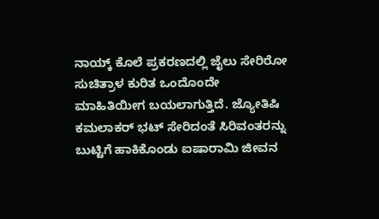ನಾಯ್ಕ್ ಕೊಲೆ ಪ್ರಕರಣದಲ್ಲಿ ಜೈಲು ಸೇರಿರೋ ಸುಚಿತ್ರಾಳ ಕುರಿತ ಒಂದೊಂದೇ ಮಾಹಿತಿಯೀಗ ಬಯಲಾಗುತ್ತಿದೆ. ಜ್ಯೋತಿಷಿ ಕಮಲಾಕರ್ ಭಟ್ ಸೇರಿದಂತೆ ಸಿರಿವಂತರನ್ನು ಬುಟ್ಟಿಗೆ ಹಾಕಿಕೊಂಡು ಐಷಾರಾಮಿ ಜೀವನ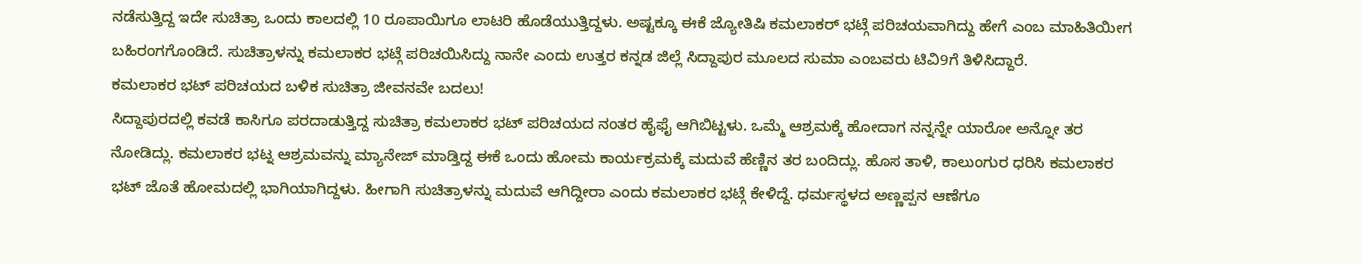ನಡೆಸುತ್ತಿದ್ದ ಇದೇ ಸುಚಿತ್ರಾ ಒಂದು ಕಾಲದಲ್ಲಿ 10 ರೂಪಾಯಿಗೂ ಲಾಟರಿ ಹೊಡೆಯುತ್ತಿದ್ದಳು. ಅಷ್ಟಕ್ಕೂ ಈಕೆ ಜ್ಯೋತಿಷಿ ಕಮಲಾಕರ್ ಭಟ್ಗೆ ಪರಿಚಯವಾಗಿದ್ದು ಹೇಗೆ ಎಂಬ ಮಾಹಿತಿಯೀಗ ಬಹಿರಂಗಗೊಂಡಿದೆ. ಸುಚಿತ್ರಾಳನ್ನು ಕಮಲಾಕರ ಭಟ್ಗೆ ಪರಿಚಯಿಸಿದ್ದು ನಾನೇ ಎಂದು ಉತ್ತರ ಕನ್ನಡ ಜಿಲ್ಲೆ ಸಿದ್ದಾಪುರ ಮೂಲದ ಸುಮಾ ಎಂಬವರು ಟಿವಿ9ಗೆ ತಿಳಿಸಿದ್ದಾರೆ.
ಕಮಲಾಕರ ಭಟ್ ಪರಿಚಯದ ಬಳಿಕ ಸುಚಿತ್ರಾ ಜೀವನವೇ ಬದಲು!
ಸಿದ್ದಾಪುರದಲ್ಲಿ ಕವಡೆ ಕಾಸಿಗೂ ಪರದಾಡುತ್ತಿದ್ದ ಸುಚಿತ್ರಾ ಕಮಲಾಕರ ಭಟ್ ಪರಿಚಯದ ನಂತರ ಹೈಫೈ ಆಗಿಬಿಟ್ಟಳು. ಒಮ್ಮೆ ಆಶ್ರಮಕ್ಕೆ ಹೋದಾಗ ನನ್ನನ್ನೇ ಯಾರೋ ಅನ್ನೋ ತರ ನೋಡಿದ್ಲು. ಕಮಲಾಕರ ಭಟ್ನ ಆಶ್ರಮವನ್ನು ಮ್ಯಾನೇಜ್ ಮಾಡ್ತಿದ್ದ ಈಕೆ ಒಂದು ಹೋಮ ಕಾರ್ಯಕ್ರಮಕ್ಕೆ ಮದುವೆ ಹೆಣ್ಣಿನ ತರ ಬಂದಿದ್ಲು. ಹೊಸ ತಾಳಿ, ಕಾಲುಂಗುರ ಧರಿಸಿ ಕಮಲಾಕರ ಭಟ್ ಜೊತೆ ಹೋಮದಲ್ಲಿ ಭಾಗಿಯಾಗಿದ್ದಳು. ಹೀಗಾಗಿ ಸುಚಿತ್ರಾಳನ್ನು ಮದುವೆ ಆಗಿದ್ದೀರಾ ಎಂದು ಕಮಲಾಕರ ಭಟ್ಗೆ ಕೇಳಿದ್ದೆ. ಧರ್ಮಸ್ಥಳದ ಅಣ್ಣಪ್ಪನ ಆಣೆಗೂ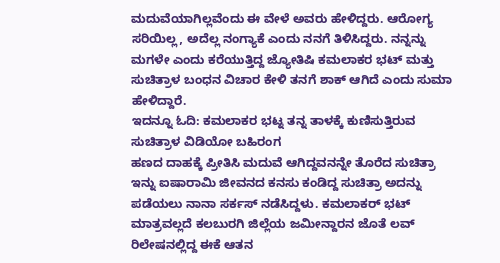ಮದುವೆಯಾಗಿಲ್ಲವೆಂದು ಈ ವೇಳೆ ಅವರು ಹೇಳಿದ್ದರು. ಆರೋಗ್ಯ ಸರಿಯಿಲ್ಲ, ಅದೆಲ್ಲ ನಂಗ್ಯಾಕೆ ಎಂದು ನನಗೆ ತಿಳಿಸಿದ್ದರು. ನನ್ನನ್ನು ಮಗಳೇ ಎಂದು ಕರೆಯುತ್ತಿದ್ದ ಜ್ಯೋತಿಷಿ ಕಮಲಾಕರ ಭಟ್ ಮತ್ತು ಸುಚಿತ್ರಾಳ ಬಂಧನ ವಿಚಾರ ಕೇಳಿ ತನಗೆ ಶಾಕ್ ಆಗಿದೆ ಎಂದು ಸುಮಾ ಹೇಳಿದ್ದಾರೆ.
ಇದನ್ನೂ ಓದಿ: ಕಮಲಾಕರ ಭಟ್ನ ತನ್ನ ತಾಳಕ್ಕೆ ಕುಣಿಸುತ್ತಿರುವ ಸುಚಿತ್ರಾಳ ವಿಡಿಯೋ ಬಹಿರಂಗ
ಹಣದ ದಾಹಕ್ಕೆ ಪ್ರೀತಿಸಿ ಮದುವೆ ಆಗಿದ್ದವನನ್ನೇ ತೊರೆದ ಸುಚಿತ್ರಾ
ಇನ್ನು ಐಷಾರಾಮಿ ಜೀವನದ ಕನಸು ಕಂಡಿದ್ದ ಸುಚಿತ್ರಾ ಅದನ್ನು ಪಡೆಯಲು ನಾನಾ ಸರ್ಕಸ್ ನಡೆಸಿದ್ದಳು. ಕಮಲಾಕರ್ ಭಟ್ ಮಾತ್ರವಲ್ಲದೆ ಕಲಬುರಗಿ ಜಿಲ್ಲೆಯ ಜಮೀನ್ದಾರನ ಜೊತೆ ಲವ್ ರಿಲೇಷನಲ್ಲಿದ್ದ ಈಕೆ ಆತನ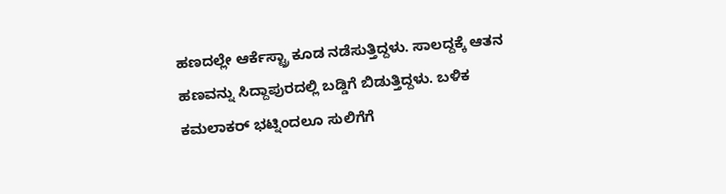ಹಣದಲ್ಲೇ ಆರ್ಕೆಸ್ಟ್ರಾ ಕೂಡ ನಡೆಸುತ್ತಿದ್ದಳು. ಸಾಲದ್ದಕ್ಕೆ ಆತನ ಹಣವನ್ನು ಸಿದ್ದಾಪುರದಲ್ಲಿ ಬಡ್ಡಿಗೆ ಬಿಡುತ್ತಿದ್ದಳು. ಬಳಿಕ ಕಮಲಾಕರ್ ಭಟ್ನಿಂದಲೂ ಸುಲಿಗೆಗೆ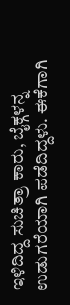ಇಳಿದಿದ್ದ ಸುಚಿತ್ರಾ ಕಾರು, ಬೈಕ್ಗಳನ್ನ ಉಡುಗರೆಯಾಗಿ ಪಡೆದಿದ್ದಳು. ಈಕೆಗಾಗಿ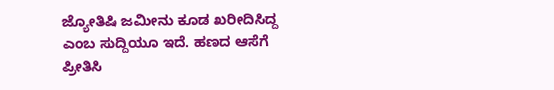ಜ್ಯೋತಿಷಿ ಜಮೀನು ಕೂಡ ಖರೀದಿಸಿದ್ದ ಎಂಬ ಸುದ್ದಿಯೂ ಇದೆ. ಹಣದ ಆಸೆಗೆ ಪ್ರೀತಿಸಿ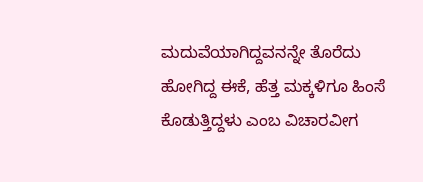ಮದುವೆಯಾಗಿದ್ದವನನ್ನೇ ತೊರೆದು ಹೋಗಿದ್ದ ಈಕೆ, ಹೆತ್ತ ಮಕ್ಕಳಿಗೂ ಹಿಂಸೆ ಕೊಡುತ್ತಿದ್ದಳು ಎಂಬ ವಿಚಾರವೀಗ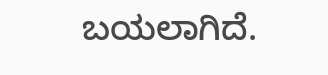ಬಯಲಾಗಿದೆ.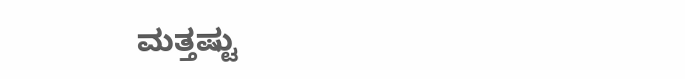ಮತ್ತಷ್ಟು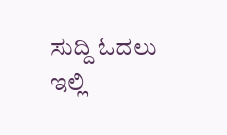ಸುದ್ದಿ ಓದಲು ಇಲ್ಲಿ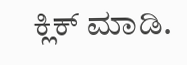ಕ್ಲಿಕ್ ಮಾಡಿ.